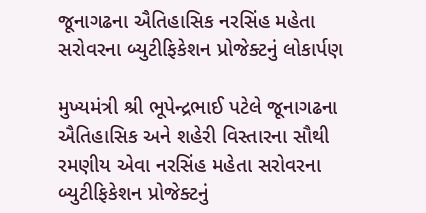જૂનાગઢના ઐતિહાસિક નરસિંહ મહેતા સરોવરના બ્યુટીફિકેશન પ્રોજેક્ટનું લોકાર્પણ

મુખ્યમંત્રી શ્રી ભૂપેન્દ્રભાઈ પટેલે જૂનાગઢના ઐતિહાસિક અને શહેરી વિસ્તારના સૌથી રમણીય એવા નરસિંહ મહેતા સરોવરના બ્યુટીફિકેશન પ્રોજેક્ટનું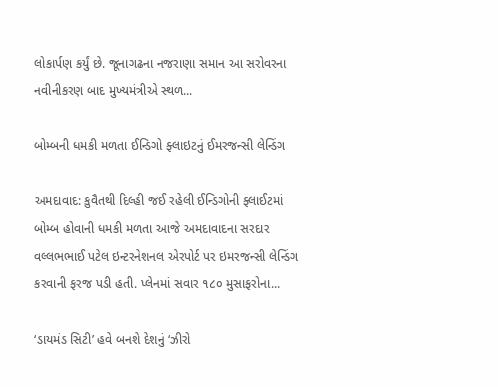લોકાર્પણ કર્યું છે. જૂનાગઢના નજરાણા સમાન આ સરોવરના નવીનીકરણ બાદ મુખ્યમંત્રીએ સ્થળ...

બોમ્બની ધમકી મળતા ઈન્ડિગો ફ્લાઇટનું ઈમરજન્સી લેન્ડિંગ

અમદાવાદ: કુવૈતથી દિલ્હી જઈ રહેલી ઈન્ડિગોની ફ્લાઈટમાં બોમ્બ હોવાની ધમકી મળતા આજે અમદાવાદના સરદાર વલ્લભભાઈ પટેલ ઇન્ટરનેશનલ એરપોર્ટ પર ઇમરજન્સી લેન્ડિંગ કરવાની ફરજ પડી હતી. પ્લેનમાં સવાર ૧૮૦ મુસાફરોના...

‘ડાયમંડ સિટી’ હવે બનશે દેશનું ‘ઝીરો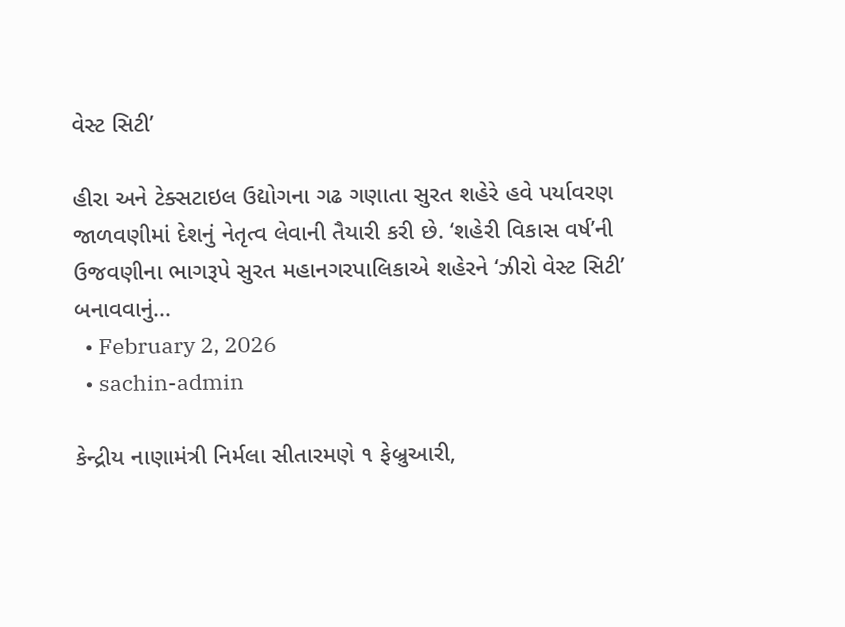વેસ્ટ સિટી’

હીરા અને ટેક્સટાઇલ ઉદ્યોગના ગઢ ગણાતા સુરત શહેરે હવે પર્યાવરણ જાળવણીમાં દેશનું નેતૃત્વ લેવાની તૈયારી કરી છે. ‘શહેરી વિકાસ વર્ષ’ની ઉજવણીના ભાગરૂપે સુરત મહાનગરપાલિકાએ શહેરને ‘ઝીરો વેસ્ટ સિટી’ બનાવવાનું...
  • February 2, 2026
  • sachin-admin

કેન્દ્રીય નાણામંત્રી નિર્મલા સીતારમણે ૧ ફેબ્રુઆરી,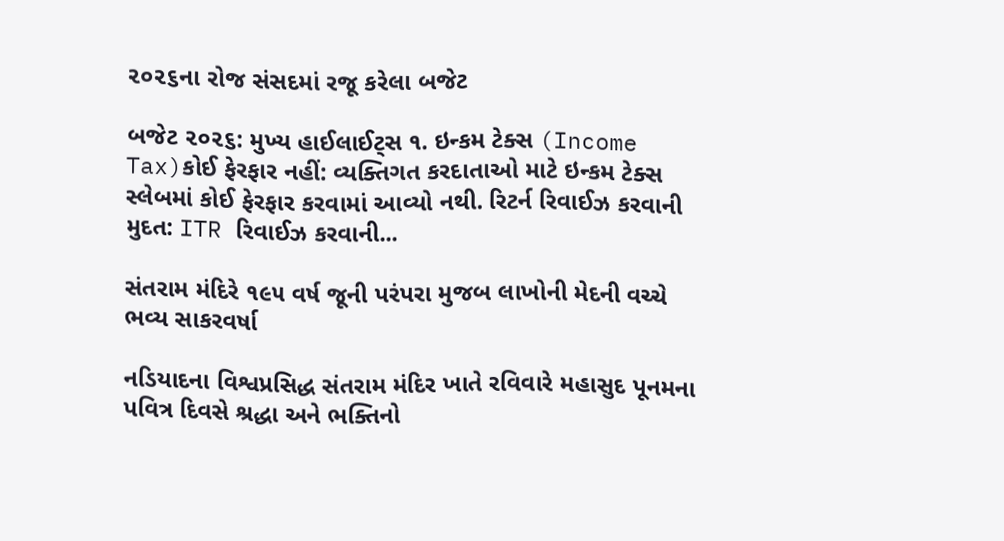૨૦૨૬ના રોજ સંસદમાં રજૂ કરેલા બજેટ

બજેટ ૨૦૨૬: મુખ્ય હાઈલાઈટ્સ ૧. ઇન્કમ ટેક્સ (Income Tax)કોઈ ફેરફાર નહીં: વ્યક્તિગત કરદાતાઓ માટે ઇન્કમ ટેક્સ સ્લેબમાં કોઈ ફેરફાર કરવામાં આવ્યો નથી. રિટર્ન રિવાઈઝ કરવાની મુદત: ITR રિવાઈઝ કરવાની...

સંતરામ મંદિરે ૧૯૫ વર્ષ જૂની પરંપરા મુજબ લાખોની મેદની વચ્ચે ભવ્ય સાકરવર્ષા

નડિયાદના વિશ્વપ્રસિદ્ધ સંતરામ મંદિર ખાતે રવિવારે મહાસુદ પૂનમના પવિત્ર દિવસે શ્રદ્ધા અને ભક્તિનો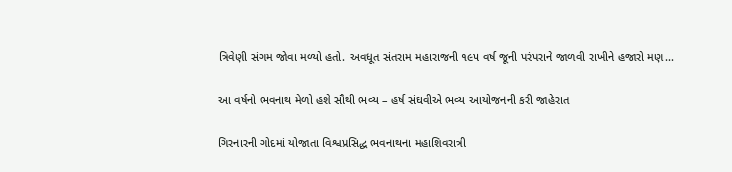ત્રિવેણી સંગમ જોવા મળ્યો હતો. અવધૂત સંતરામ મહારાજની ૧૯૫ વર્ષ જૂની પરંપરાને જાળવી રાખીને હજારો મણ...

આ વર્ષનો ભવનાથ મેળો હશે સૌથી ભવ્ય – હર્ષ સંઘવીએ ભવ્ય આયોજનની કરી જાહેરાત

ગિરનારની ગોદમાં યોજાતા વિશ્વપ્રસિદ્ધ ભવનાથના મહાશિવરાત્રી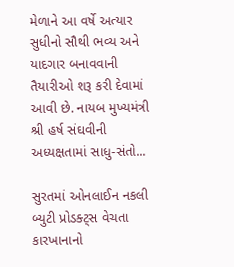મેળાને આ વર્ષે અત્યાર સુધીનો સૌથી ભવ્ય અને યાદગાર બનાવવાની તૈયારીઓ શરૂ કરી દેવામાં આવી છે. નાયબ મુખ્યમંત્રી શ્રી હર્ષ સંઘવીની અધ્યક્ષતામાં સાધુ-સંતો...

સુરતમાં ઓનલાઈન નકલી બ્યુટી પ્રોડક્ટ્સ વેચતા કારખાનાનો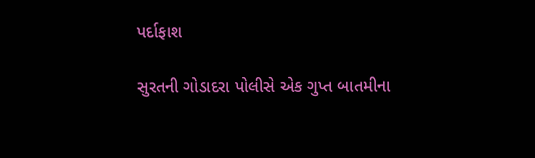પર્દાફાશ

સુરતની ગોડાદરા પોલીસે એક ગુપ્ત બાતમીના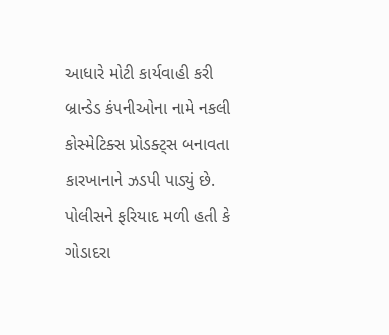આધારે મોટી કાર્યવાહી કરી બ્રાન્ડેડ કંપનીઓના નામે નકલી કોસ્મેટિક્સ પ્રોડક્ટ્સ બનાવતા કારખાનાને ઝડપી પાડ્યું છે. પોલીસને ફરિયાદ મળી હતી કે ગોડાદરા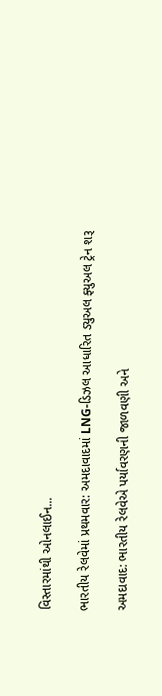વિસ્તારમાંથી ઓનલાઈન...

ભારતીય રેલવેમાં પ્રથમવાર: અમદાવાદમાં LNG-ડિઝલ આધારિત ડ્યુઅલ ફ્યુઅલ ટ્રેન શરૂ

અમદાવાદ: ભારતીય રેલવેએ પર્યાવરણની જાળવણી અને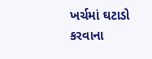ખર્ચમાં ઘટાડો કરવાના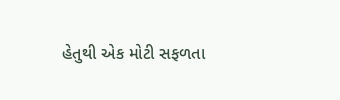હેતુથી એક મોટી સફળતા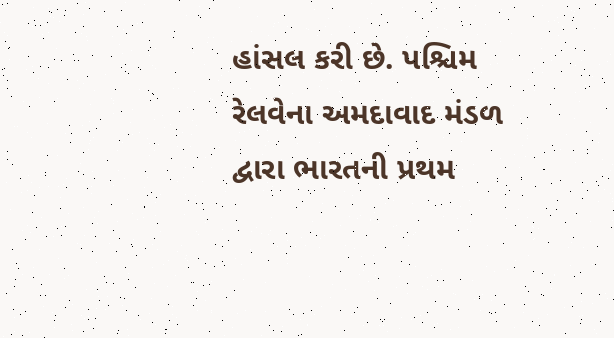હાંસલ કરી છે. પશ્ચિમ રેલવેના અમદાવાદ મંડળ દ્વારા ભારતની પ્રથમ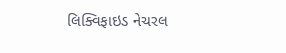લિક્વિફાઇડ નેચરલ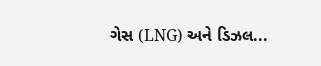ગેસ (LNG) અને ડિઝલ...